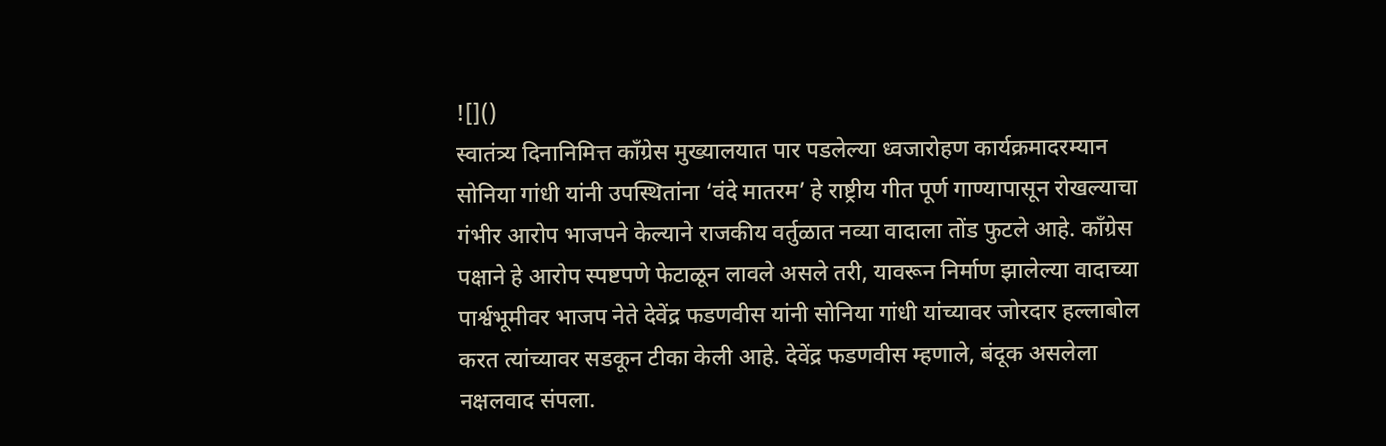![]()
स्वातंत्र्य दिनानिमित्त काँग्रेस मुख्यालयात पार पडलेल्या ध्वजारोहण कार्यक्रमादरम्यान सोनिया गांधी यांनी उपस्थितांना ‘वंदे मातरम’ हे राष्ट्रीय गीत पूर्ण गाण्यापासून रोखल्याचा गंभीर आरोप भाजपने केल्याने राजकीय वर्तुळात नव्या वादाला तोंड फुटले आहे. काँग्रेस पक्षाने हे आरोप स्पष्टपणे फेटाळून लावले असले तरी, यावरून निर्माण झालेल्या वादाच्या पार्श्वभूमीवर भाजप नेते देवेंद्र फडणवीस यांनी सोनिया गांधी यांच्यावर जोरदार हल्लाबोल करत त्यांच्यावर सडकून टीका केली आहे. देवेंद्र फडणवीस म्हणाले, बंदूक असलेला नक्षलवाद संपला.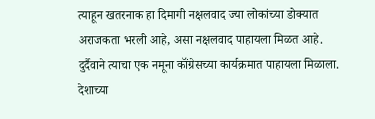त्याहून खतरनाक हा दिमागी नक्षलवाद ज्या लोकांच्या डोक्यात अराजकता भरली आहे, असा नक्षलवाद पाहायला मिळत आहे. दुर्दैवाने त्याचा एक नमूना कॉंग्रेसच्या कार्यक्रमात पाहायला मिळाला. देशाच्या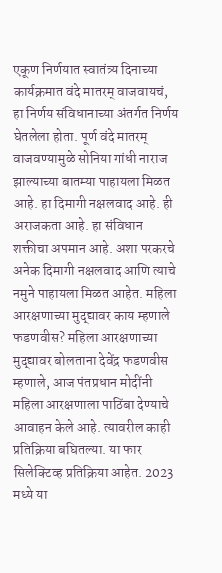एकूण निर्णयात स्वातंत्र्य दिनाच्या कार्यक्रमात वंदे मातरम् वाजवायचं, हा निर्णय संविधानाच्या अंतर्गत निर्णय घेतलेला होता. पूर्ण वंदे मातरम् वाजवण्यामुळे सोनिया गांधी नाराज झाल्याच्या बातम्या पाहायला मिळत आहे. हा दिमागी नक्षलवाद आहे. ही अराजकता आहे. हा संविधान शक्तीचा अपमान आहे. अशा परकरचे अनेक दिमागी नक्षलवाद आणि त्याचे नमुने पाहायला मिळत आहेत. महिला आरक्षणाच्या मुद्द्यावर काय म्हणाले फडणवीस? महिला आरक्षणाच्या मुद्द्यावर बोलताना देवेंद्र फडणवीस म्हणाले, आज पंतप्रधान मोदींनी महिला आरक्षणाला पाठिंबा देण्याचे आवाहन केले आहे. त्यावरील काही प्रतिक्रिया बघितल्या. या फार सिलेक्टिव्ह प्रतिक्रिया आहेत. 2023 मध्ये या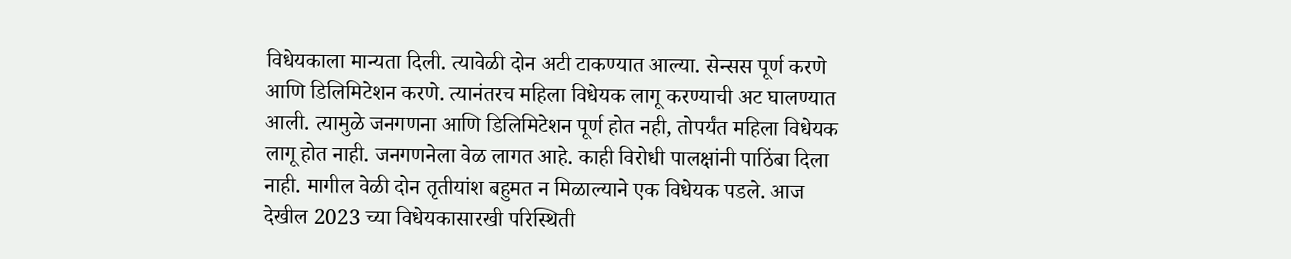विधेयकाला मान्यता दिली. त्यावेळी दोन अटी टाकण्यात आल्या. सेन्सस पूर्ण करणे आणि डिलिमिटेशन करणे. त्यानंतरच महिला विधेयक लागू करण्याची अट घालण्यात आली. त्यामुळे जनगणना आणि डिलिमिटेशन पूर्ण होत नही, तोपर्यंत महिला विधेयक लागू होत नाही. जनगणनेला वेळ लागत आहे. काही विरोधी पालक्षांनी पाठिंबा दिला नाही. मागील वेळी दोन तृतीयांश बहुमत न मिळाल्याने एक विधेयक पडले. आज देखील 2023 च्या विधेयकासारखी परिस्थिती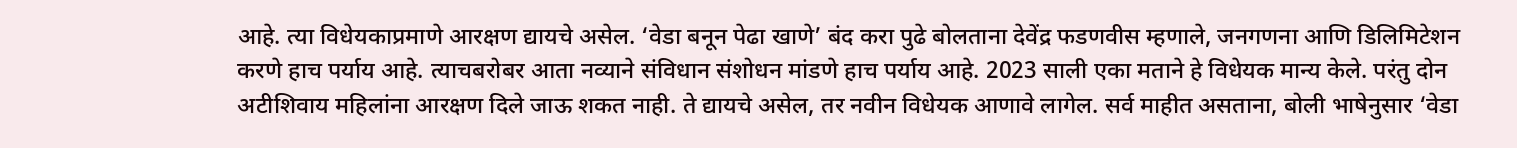आहे. त्या विधेयकाप्रमाणे आरक्षण द्यायचे असेल. ‘वेडा बनून पेढा खाणे’ बंद करा पुढे बोलताना देवेंद्र फडणवीस म्हणाले, जनगणना आणि डिलिमिटेशन करणे हाच पर्याय आहे. त्याचबरोबर आता नव्याने संविधान संशोधन मांडणे हाच पर्याय आहे. 2023 साली एका मताने हे विधेयक मान्य केले. परंतु दोन अटीशिवाय महिलांना आरक्षण दिले जाऊ शकत नाही. ते द्यायचे असेल, तर नवीन विधेयक आणावे लागेल. सर्व माहीत असताना, बोली भाषेनुसार ‘वेडा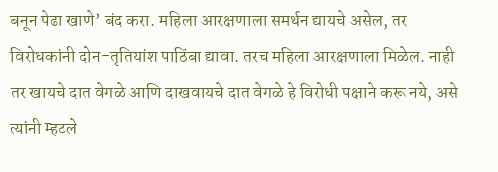बनून पेढा खाणे’ बंद करा. महिला आरक्षणाला समर्थन द्यायचे असेल, तर विरोधकांनी दोन-तृतियांश पाठिंबा द्यावा. तरच महिला आरक्षणाला मिळेल. नाही तर खायचे दात वेगळे आणि दाखवायचे दात वेगळे हे विरोधी पक्षाने करू नये, असे त्यांनी म्हटले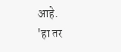आहे.
'हा तर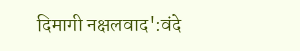दिमागी नक्षलवाद':वंदे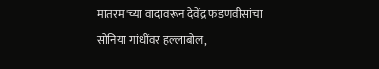मातरम'च्या वादावरून देवेंद्र फडणवीसांचा सोनिया गांधींवर हल्लाबोल,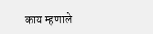काय म्हणाले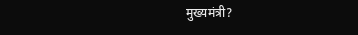मुख्यमंत्री?